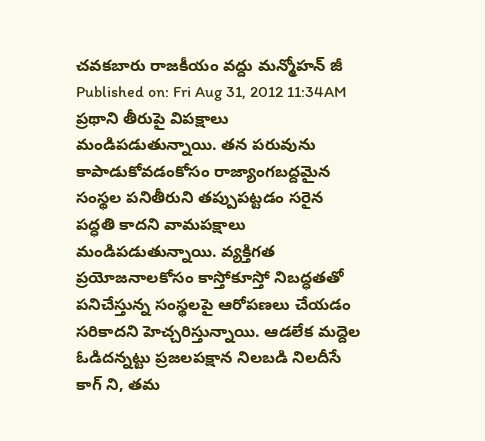చవకబారు రాజకీయం వద్దు మన్మోహన్ జీ
Published on: Fri Aug 31, 2012 11:34AM
ప్రథాని తీరుపై విపక్షాలు మండిపడుతున్నాయి. తన పరువును కాపాడుకోవడంకోసం రాజ్యాంగబద్దమైన సంస్థల పనితీరుని తప్పుపట్టడం సరైన పద్ధతి కాదని వామపక్షాలు మండిపడుతున్నాయి. వ్యక్తిగత ప్రయోజనాలకోసం కాస్తోకూస్తో నిబద్ధతతో పనిచేస్తున్న సంస్థలపై ఆరోపణలు చేయడం సరికాదని హెచ్చరిస్తున్నాయి. ఆడలేక మద్దెల ఓడిదన్నట్టు ప్రజలపక్షాన నిలబడి నిలదీసే కాగ్ ని, తమ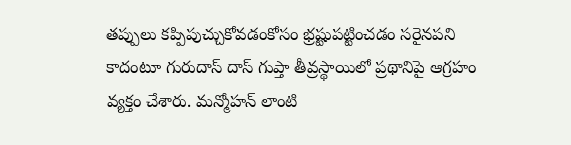తప్పులు కప్పిపుచ్చుకోవడంకోసం భ్రష్టుపట్టించడం సరైనపని కాదంటూ గురుదాస్ దాస్ గుప్తా తీవ్రస్థాయిలో ప్రథానిపై ఆగ్రహం వ్యక్తం చేశారు. మన్మోహన్ లాంటి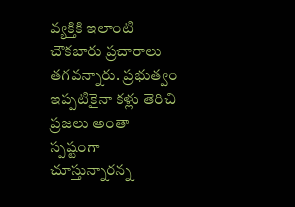వ్యక్తికి ఇలాంటి చౌకబారు ప్రచారాలు తగవన్నారు. ప్రభుత్వం ఇప్పటికైనా కళ్లు తెరిచి ప్రజలు అంతా స్పష్టంగా చూస్తున్నారన్న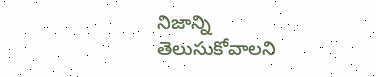నిజాన్ని తెలుసుకోవాలని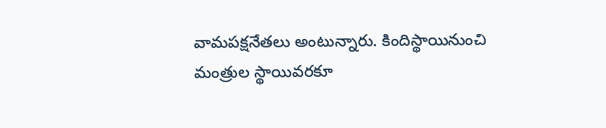వామపక్షనేతలు అంటున్నారు. కిందిస్థాయినుంచి మంత్రుల స్థాయివరకూ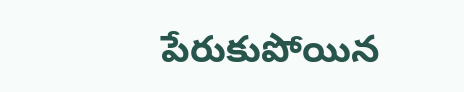పేరుకుపోయిన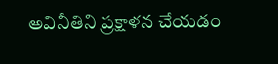అవినీతిని ప్రక్షాళన చేయడం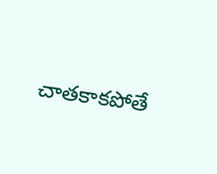చాతకాకపోతే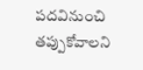పదవినుంచి తప్పుకోవాలని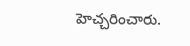హెచ్చరించారు.